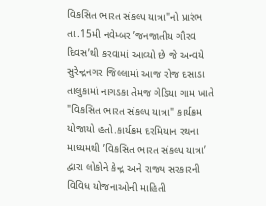વિકસિત ભારત સંકલ્પ યાત્રા"નો પ્રારંભ તા.15મી નવેમ્બર ’જનજાતીય ગૌરવ દિવસ’થી કરવામાં આવ્યો છે જે અન્વયે સુરેન્દ્રનગર જિલ્લામાં આજ રોજ દસાડા તાલુકામાં નાગડકા તેમજ ગેડિયા ગામ ખાતે "વિકસિત ભારત સંકલ્પ યાત્રા" કાર્યક્રમ યોજાયો હતો.કાર્યક્રમ દરમિયાન રથના માધ્યમથી ’વિકસિત ભારત સંકલ્પ યાત્રા’ દ્વારા લોકોને કેન્દ્ર અને રાજ્ય સરકારની વિવિધ યોજનાઓની માહિતી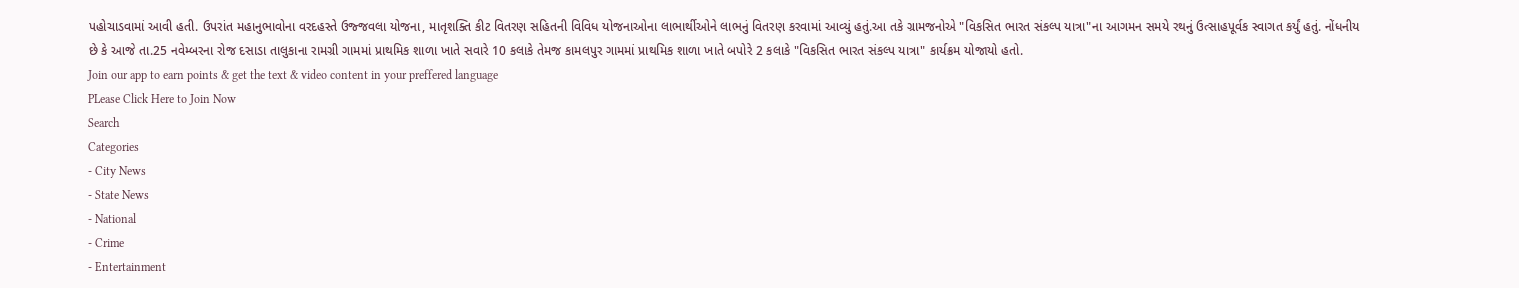પહોચાડવામાં આવી હતી. ઉપરાંત મહાનુભાવોના વરદહસ્તે ઉજ્જવલા યોજના, માતૃશક્તિ કીટ વિતરણ સહિતની વિવિધ યોજનાઓના લાભાર્થીઓને લાભનું વિતરણ કરવામાં આવ્યું હતું.આ તકે ગ્રામજનોએ "વિકસિત ભારત સંકલ્પ યાત્રા"ના આગમન સમયે રથનું ઉત્સાહપૂર્વક સ્વાગત કર્યું હતું. નોંધનીય છે કે આજે તા.25 નવેમ્બરના રોજ દસાડા તાલુકાના રામગ્રી ગામમાં પ્રાથમિક શાળા ખાતે સવારે 10 કલાકે તેમજ કામલપુર ગામમાં પ્રાથમિક શાળા ખાતે બપોરે 2 કલાકે "વિકસિત ભારત સંકલ્પ યાત્રા" કાર્યક્રમ યોજાયો હતો.
Join our app to earn points & get the text & video content in your preffered language
PLease Click Here to Join Now
Search
Categories
- City News
- State News
- National
- Crime
- Entertainment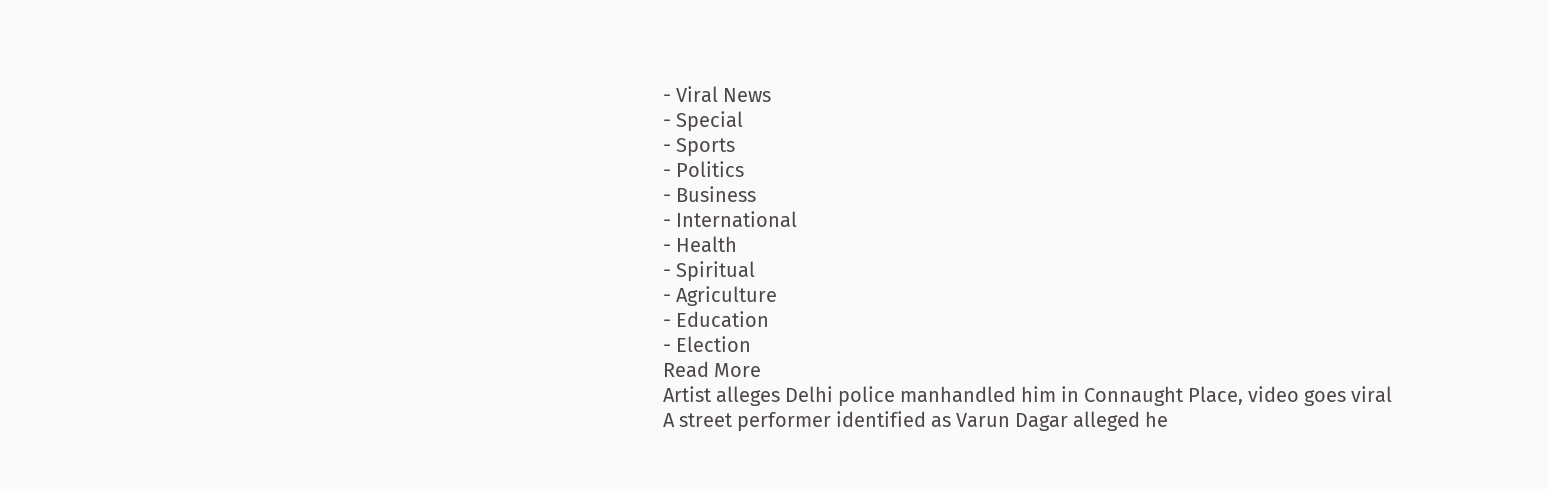- Viral News
- Special
- Sports
- Politics
- Business
- International
- Health
- Spiritual
- Agriculture
- Education
- Election
Read More
Artist alleges Delhi police manhandled him in Connaught Place, video goes viral
A street performer identified as Varun Dagar alleged he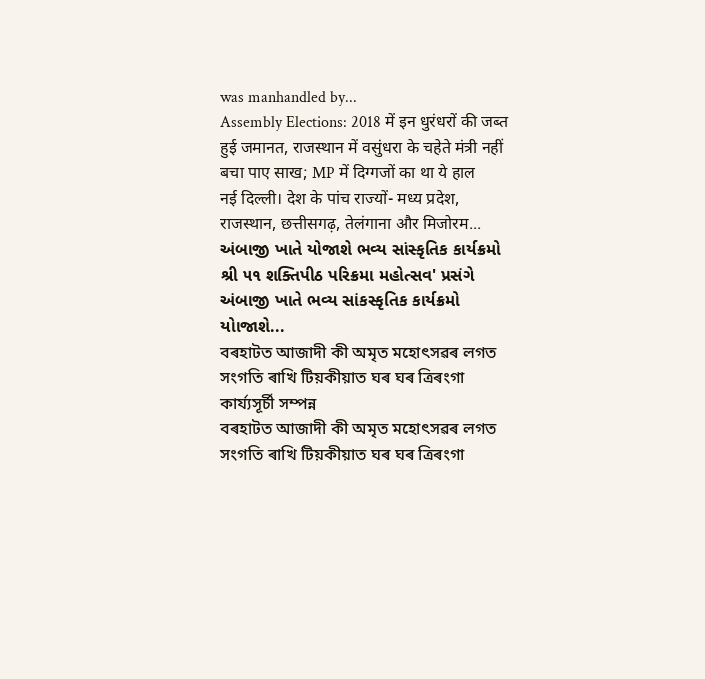was manhandled by...
Assembly Elections: 2018 में इन धुरंधरों की जब्त हुई जमानत, राजस्थान में वसुंधरा के चहेते मंत्री नहीं बचा पाए साख; MP में दिग्गजों का था ये हाल
नई दिल्ली। देश के पांच राज्यों- मध्य प्रदेश, राजस्थान, छत्तीसगढ़, तेलंगाना और मिजोरम...
અંબાજી ખાતે યોજાશે ભવ્ય સાંસ્કૃતિક કાર્યક્રમો
શ્રી ૫૧ શક્તિપીઠ પરિક્રમા મહોત્સવ' પ્રસંગે અંબાજી ખાતે ભવ્ય સાંકસ્કૃતિક કાર્યક્રમો યોાજાશે...
বৰহাটত আজাদী কী অমৃত মহোৎসৱৰ লগত সংগতি ৰাখি টিয়কীয়াত ঘৰ ঘৰ ত্ৰিৰংগা কাৰ্য্যসূৰ্চী সম্পন্ন
বৰহাটত আজাদী কী অমৃত মহোৎসৱৰ লগত সংগতি ৰাখি টিয়কীয়াত ঘৰ ঘৰ ত্ৰিৰংগা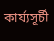কাৰ্য্যসূৰ্চী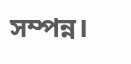সম্পন্ন।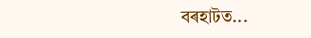বৰহাটত...